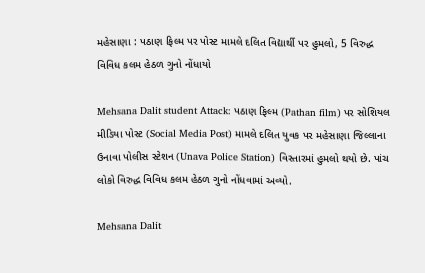મહેસાણા : પઠાણ ફિલ્મ પર પોસ્ટ મામલે દલિત વિદ્યાર્થી પર હુમલો, 5 વિરુદ્ધ વિવિધ કલમ હેઠળ ગુનો નોંધાયો

Mehsana Dalit student Attack: પઠાણ ફિલ્મ (Pathan film) પર સોશિયલ મીડિયા પોસ્ટ (Social Media Post) મામલે દલિત યુવક પર મહેસાણા જિલ્લાના ઉનાવા પોલીસ સ્ટેશન (Unava Police Station) વિસ્તારમાં હુમલો થયો છે. પાંચ લોકો વિરુદ્ધ વિવિધ કલમ હેઠળ ગુનો નોંધવામાં અવ્યો.

Mehsana Dalit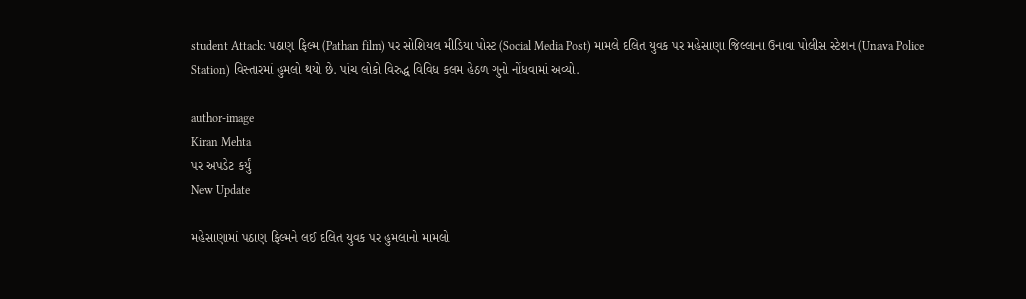student Attack: પઠાણ ફિલ્મ (Pathan film) પર સોશિયલ મીડિયા પોસ્ટ (Social Media Post) મામલે દલિત યુવક પર મહેસાણા જિલ્લાના ઉનાવા પોલીસ સ્ટેશન (Unava Police Station) વિસ્તારમાં હુમલો થયો છે. પાંચ લોકો વિરુદ્ધ વિવિધ કલમ હેઠળ ગુનો નોંધવામાં અવ્યો.

author-image
Kiran Mehta
પર અપડેટ કર્યું
New Update

મહેસાણામાં પઠાણ ફિલ્મને લઈ દલિત યુવક પર હુમલાનો મામલો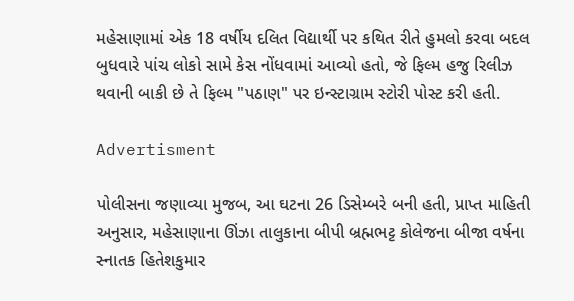મહેસાણામાં એક 18 વર્ષીય દલિત વિદ્યાર્થી પર કથિત રીતે હુમલો કરવા બદલ બુધવારે પાંચ લોકો સામે કેસ નોંધવામાં આવ્યો હતો, જે ફિલ્મ હજુ રિલીઝ થવાની બાકી છે તે ફિલ્મ "પઠાણ" પર ઇન્સ્ટાગ્રામ સ્ટોરી પોસ્ટ કરી હતી.

Advertisment

પોલીસના જણાવ્યા મુજબ, આ ઘટના 26 ડિસેમ્બરે બની હતી, પ્રાપ્ત માહિતી અનુસાર, મહેસાણાના ઊંઝા તાલુકાના બીપી બ્રહ્મભટ્ટ કોલેજના બીજા વર્ષના સ્નાતક હિતેશકુમાર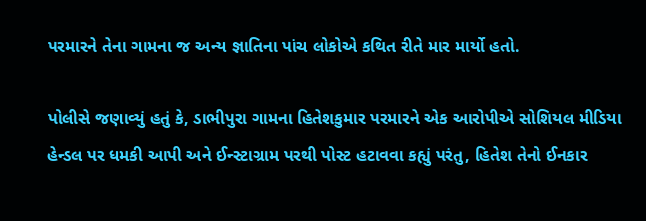પરમારને તેના ગામના જ અન્ય જ્ઞાતિના પાંચ લોકોએ કથિત રીતે માર માર્યો હતો.

પોલીસે જણાવ્યું હતું કે, ડાભીપુરા ગામના હિતેશકુમાર પરમારને એક આરોપીએ સોશિયલ મીડિયા હેન્ડલ પર ધમકી આપી અને ઈન્સ્ટાગ્રામ પરથી પોસ્ટ હટાવવા કહ્યું પરંતુ, હિતેશ તેનો ઈનકાર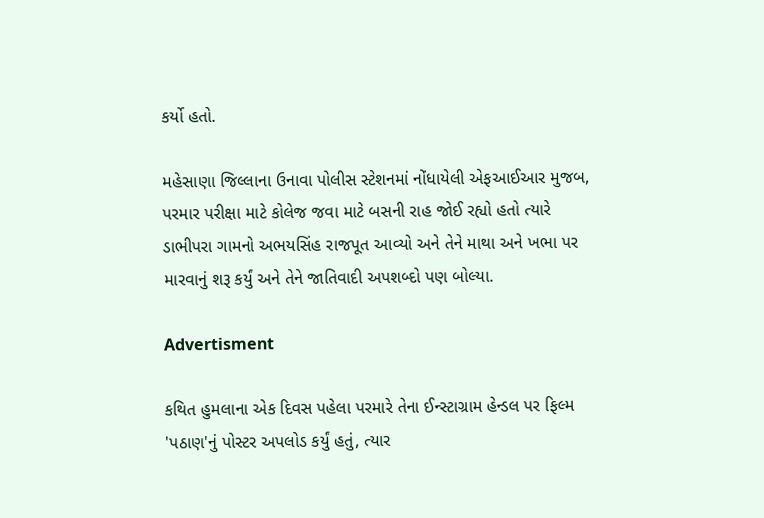કર્યો હતો.

મહેસાણા જિલ્લાના ઉનાવા પોલીસ સ્ટેશનમાં નોંધાયેલી એફઆઈઆર મુજબ, પરમાર પરીક્ષા માટે કોલેજ જવા માટે બસની રાહ જોઈ રહ્યો હતો ત્યારે ડાભીપરા ગામનો અભયસિંહ રાજપૂત આવ્યો અને તેને માથા અને ખભા પર મારવાનું શરૂ કર્યું અને તેને જાતિવાદી અપશબ્દો પણ બોલ્યા.

Advertisment

કથિત હુમલાના એક દિવસ પહેલા પરમારે તેના ઈન્સ્ટાગ્રામ હેન્ડલ પર ફિલ્મ 'પઠાણ'નું પોસ્ટર અપલોડ કર્યું હતું, ત્યાર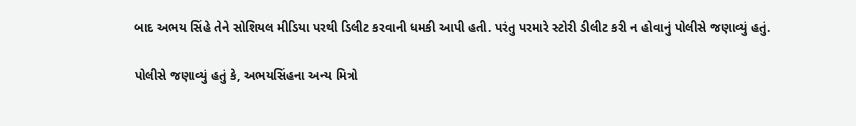બાદ અભય સિંહે તેને સોશિયલ મીડિયા પરથી ડિલીટ કરવાની ધમકી આપી હતી. પરંતુ પરમારે સ્ટોરી ડીલીટ કરી ન હોવાનું પોલીસે જણાવ્યું હતું.

પોલીસે જણાવ્યું હતું કે, અભયસિંહના અન્ય મિત્રો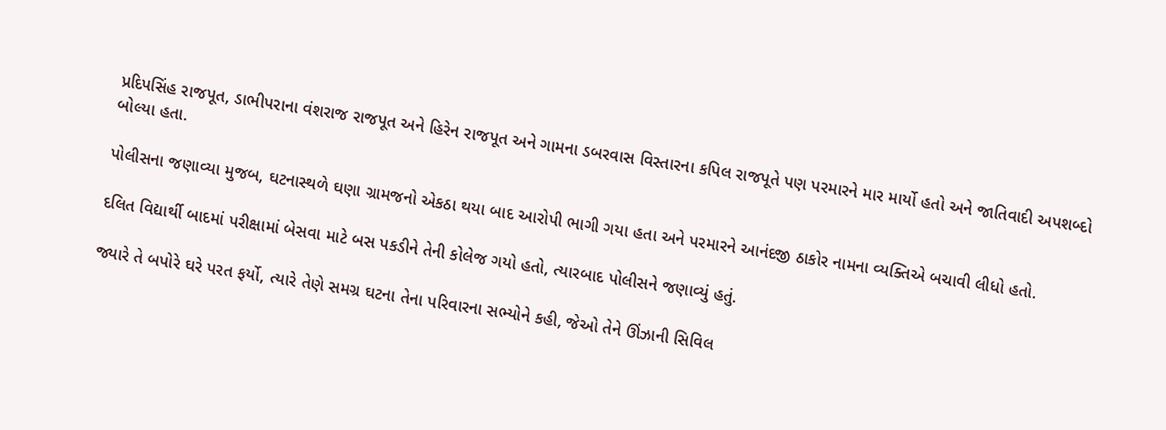પ્રદિપસિંહ રાજપૂત, ડાભીપરાના વંશરાજ રાજપૂત અને હિરેન રાજપૂત અને ગામના ડબરવાસ વિસ્તારના કપિલ રાજપૂતે પણ પરમારને માર માર્યો હતો અને જાતિવાદી અપશબ્દો બોલ્યા હતા.

પોલીસના જણાવ્યા મુજબ, ઘટનાસ્થળે ઘણા ગ્રામજનો એકઠા થયા બાદ આરોપી ભાગી ગયા હતા અને પરમારને આનંદજી ઠાકોર નામના વ્યક્તિએ બચાવી લીધો હતો.

દલિત વિદ્યાર્થી બાદમાં પરીક્ષામાં બેસવા માટે બસ પકડીને તેની કોલેજ ગયો હતો, ત્યારબાદ પોલીસને જણાવ્યું હતું.

જ્યારે તે બપોરે ઘરે પરત ફર્યો, ત્યારે તેણે સમગ્ર ઘટના તેના પરિવારના સભ્યોને કહી, જેઓ તેને ઊંઝાની સિવિલ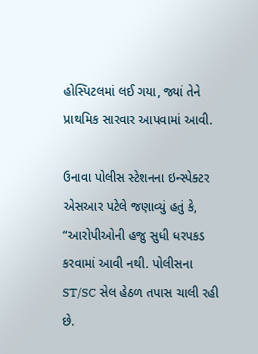હોસ્પિટલમાં લઈ ગયા, જ્યાં તેને પ્રાથમિક સારવાર આપવામાં આવી.

ઉનાવા પોલીસ સ્ટેશનના ઇન્સ્પેક્ટર એસઆર પટેલે જણાવ્યું હતું કે, “આરોપીઓની હજુ સુધી ધરપકડ કરવામાં આવી નથી. પોલીસના ST/SC સેલ હેઠળ તપાસ ચાલી રહી છે.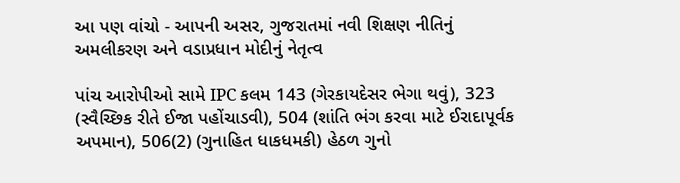આ પણ વાંચો - આપની અસર, ગુજરાતમાં નવી શિક્ષણ નીતિનું અમલીકરણ અને વડાપ્રધાન મોદીનું નેતૃત્વ

પાંચ આરોપીઓ સામે IPC કલમ 143 (ગેરકાયદેસર ભેગા થવું), 323 (સ્વૈચ્છિક રીતે ઈજા પહોંચાડવી), 504 (શાંતિ ભંગ કરવા માટે ઈરાદાપૂર્વક અપમાન), 506(2) (ગુનાહિત ધાકધમકી) હેઠળ ગુનો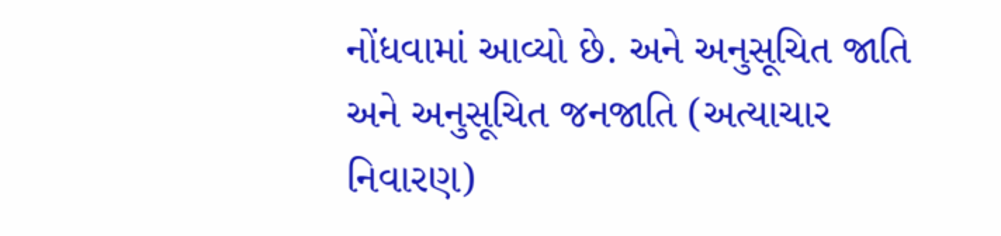નોંધવામાં આવ્યો છે. અને અનુસૂચિત જાતિ અને અનુસૂચિત જનજાતિ (અત્યાચાર નિવારણ)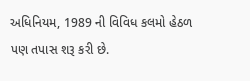અધિનિયમ, 1989 ની વિવિધ કલમો હેઠળ પણ તપાસ શરૂ કરી છે.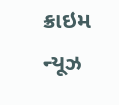ક્રાઇમ ન્યૂઝ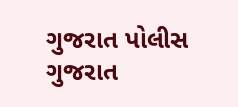ગુજરાત પોલીસ ગુજરાત